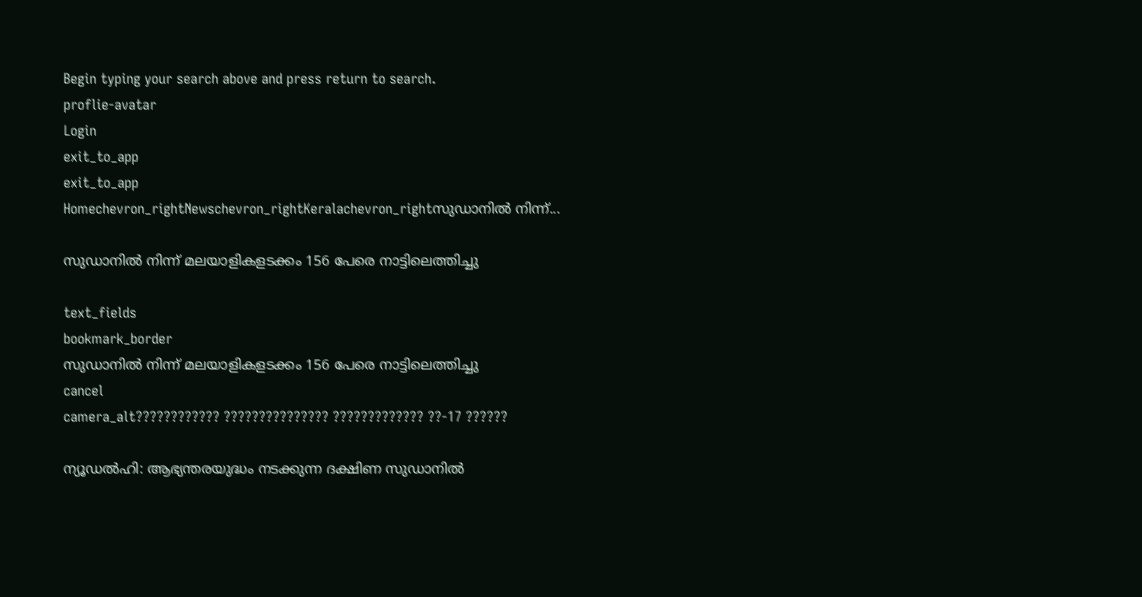Begin typing your search above and press return to search.
proflie-avatar
Login
exit_to_app
exit_to_app
Homechevron_rightNewschevron_rightKeralachevron_rightസുഡാനിൽ നിന്ന്...

സുഡാനിൽ നിന്ന് മലയാളികളടക്കം 156 പേരെ നാട്ടിലെത്തിച്ചു

text_fields
bookmark_border
സുഡാനിൽ നിന്ന് മലയാളികളടക്കം 156 പേരെ നാട്ടിലെത്തിച്ചു
cancel
camera_alt???????????? ??????????????? ????????????? ??-17 ??????

ന്യൂഡല്‍ഹി: ആഭ്യന്തരയുദ്ധം നടക്കുന്ന ദക്ഷിണ സുഡാനില്‍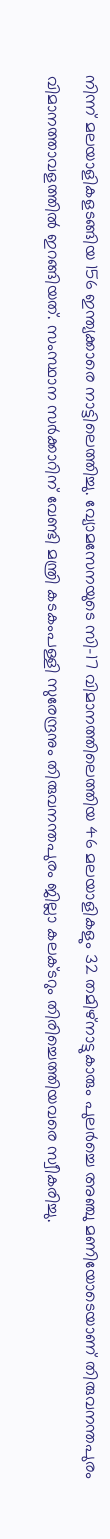നിന്ന് മലയാളികളടങ്ങിയ 156 ഇന്ത്യക്കാരെ നാട്ടിലെത്തിച്ചു. വ്യോമസേനയുടെ സി-17 വിമാനത്തിലെത്തിയ 46 മലയാളികളും 32 തമിഴ്നാട്ടുകാരും പുലർച്ചെ അഞ്ചു മണിയോടെയാണ് തിരുവനന്തപുരം വിമാനത്താവളത്തിൽ ഇറങ്ങിയത്. സംസ്ഥാന സർക്കാറിന് വേണ്ടി മന്ത്രി കടകംപള്ളി സുരേന്ദ്രനും തിരുവനന്തപുരം ജില്ലാ കലക്ടറും തിരിച്ചെത്തിയവരെ സ്വീകരിച്ചു.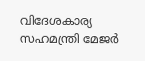വിദേശകാര്യ സഹമന്ത്രി മേജർ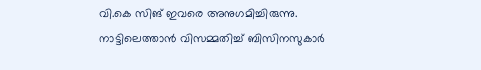വി.കെ സിങ് ഇവരെ അനുഗമിച്ചിരുന്നു. നാട്ടിലെത്താൻ വിസമ്മതിച്ച് ബിസിനസുകാർ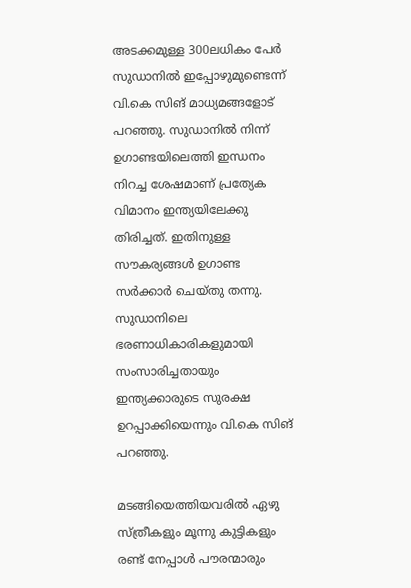അടക്കമുള്ള 300ലധികം പേർ സുഡാനിൽ ഇപ്പോഴുമുണ്ടെന്ന് വി.കെ സിങ് മാധ്യമങ്ങളോട് പറഞ്ഞു. സുഡാനിൽ നിന്ന് ഉഗാണ്ടയിലെത്തി ഇന്ധനം നിറച്ച ശേഷമാണ് പ്രത്യേക വിമാനം ഇന്ത്യയിലേക്കു തിരിച്ചത്. ഇതിനുള്ള സൗകര്യങ്ങൾ ഉഗാണ്ട സർക്കാർ ചെയ്തു തന്നു. സുഡാനിലെ ഭരണാധികാരികളുമായി സംസാരിച്ചതായും ഇന്ത്യക്കാരുടെ സുരക്ഷ ഉറപ്പാക്കിയെന്നും വി.കെ സിങ് പറഞ്ഞു.

മടങ്ങിയെത്തിയവരിൽ ഏഴു സ്ത്രീകളും മൂന്നു കുട്ടികളും രണ്ട് നേപ്പാൾ പൗരന്മാരും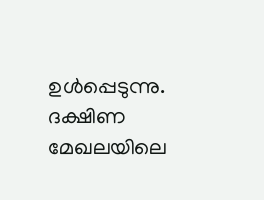ഉൾപ്പെടുന്നു. ദക്ഷിണ മേഖലയിലെ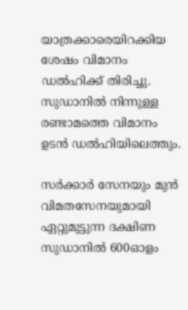യാത്രക്കാരെയിറക്കിയ ശേഷം വിമാനം ഡല്‍ഹിക്ക് തിരിച്ചു. സുഡാനിൽ നിന്നുള്ള രണ്ടാമത്തെ വിമാനം ഉടൻ ഡൽഹിയിലെത്തും.

സര്‍ക്കാര്‍ സേനയും മുന്‍ വിമതസേനയുമായി ഏറ്റുമുട്ടുന്ന ദക്ഷിണ സുഡാനിൽ 600ഓളം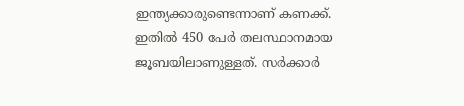ഇന്ത്യക്കാരുണ്ടെന്നാണ് കണക്ക്. ഇതിൽ 450 പേർ തലസ്ഥാനമായ ജൂബയിലാണുള്ളത്. സര്‍ക്കാര്‍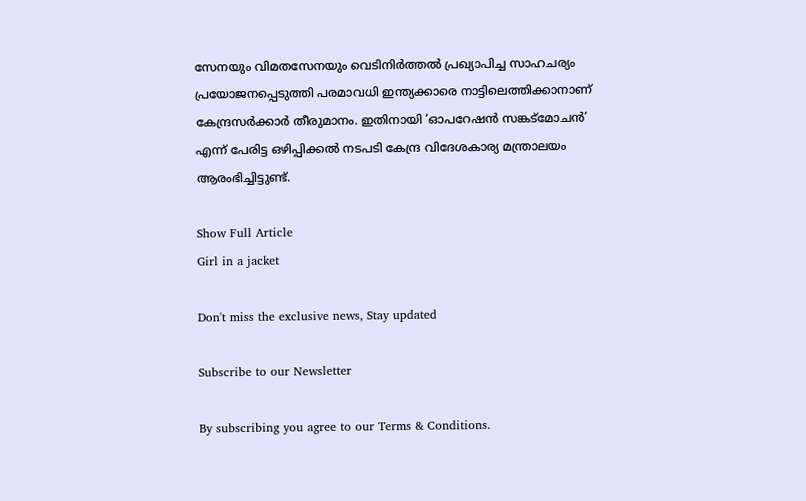സേനയും വിമതസേനയും വെടിനിര്‍ത്തല്‍ പ്രഖ്യാപിച്ച സാഹചര്യം പ്രയോജനപ്പെടുത്തി പരമാവധി ഇന്ത്യക്കാരെ നാട്ടിലെത്തിക്കാനാണ് കേന്ദ്രസർക്കാർ തീരുമാനം. ഇതിനായി ‘ഓപറേഷന്‍ സങ്കട്മോചന്‍’ എന്ന് പേരിട്ട ഒഴിപ്പിക്കല്‍ നടപടി കേന്ദ്ര വിദേശകാര്യ മന്ത്രാലയം ആരംഭിച്ചിട്ടുണ്ട്.

Show Full Article
Girl in a jacket

Don't miss the exclusive news, Stay updated

Subscribe to our Newsletter

By subscribing you agree to our Terms & Conditions.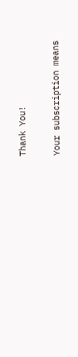Thank You!

Your subscription means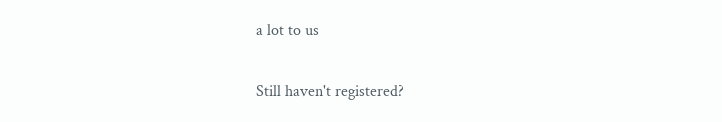a lot to us

Still haven't registered?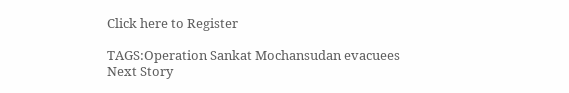Click here to Register

TAGS:Operation Sankat Mochansudan evacuees
Next Story